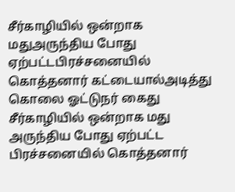சீர்காழியில் ஒன்றாக மதுஅருந்திய போது ஏற்பட்டபிரச்சனையில் கொத்தனார் கட்டையால்அடித்து கொலை ஓட்டுநர் கைது
சீர்காழியில் ஒன்றாக மது அருந்திய போது ஏற்பட்ட பிரச்சனையில் கொத்தனார்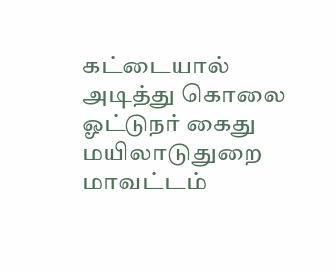கட்டையால் அடித்து கொலை ஓட்டுநர் கைது மயிலாடுதுறை மாவட்டம்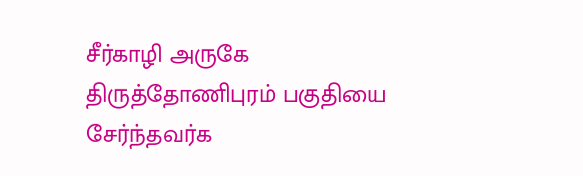சீர்காழி அருகே திருத்தோணிபுரம் பகுதியை சேர்ந்தவர்க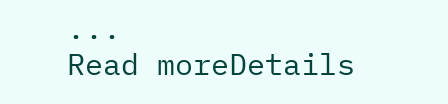...
Read moreDetails